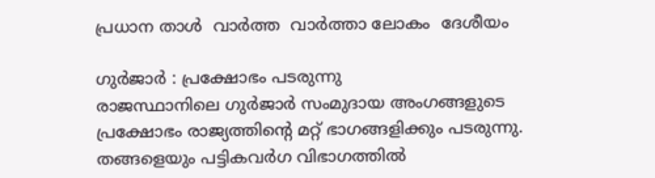പ്രധാന താള്‍  വാര്‍ത്ത  വാര്‍ത്താ ലോകം  ദേശീയം

ഗുര്‍ജാര്‍ : പ്രക്ഷോഭം പടരുന്നു
രാജസ്ഥാനിലെ ഗുര്‍ജാര്‍ സംമുദായ അംഗങ്ങളുടെ പ്രക്ഷോഭം രാജ്യത്തിന്‍റെ മറ്റ് ഭാഗങ്ങളിക്കും പടരുന്നു. തങ്ങളെയും പട്ടികവര്‍ഗ വിഭാഗത്തില്‍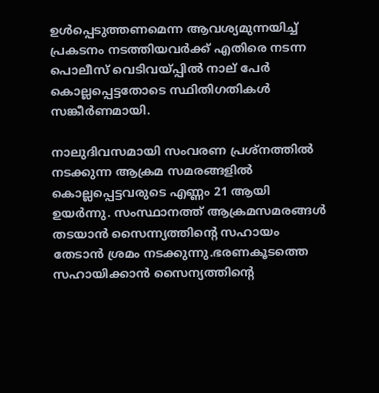ഉള്‍പ്പെടുത്തണമെന്ന ആവശ്യമുന്നയിച്ച് പ്രകടനം നടത്തിയവര്‍ക്ക് എതിരെ നടന്ന പൊലീസ് വെടിവയ്പ്പില്‍ നാല് പേര്‍ കൊല്ലപ്പെട്ടതോടെ സ്ഥിതിഗതികള്‍ സങ്കീര്‍ണമായി.

നാലുദിവസമായി സംവരണ പ്രശ്നത്തില്‍ നടക്കുന്ന ആക്രമ സമരങ്ങളില്‍ കൊല്ലപ്പെട്ടവരുടെ എണ്ണം 21 ആയി ഉയര്‍ന്നു. സംസ്ഥാനത്ത് ആക്രമസമരങ്ങള്‍ തടയാന്‍ സൈന്ന്യത്തിന്റെ സഹായം തേടാന്‍ ശ്രമം നടക്കുന്നു.ഭരണകൂടത്തെ സഹായിക്കാന്‍ സൈന്യത്തിന്റെ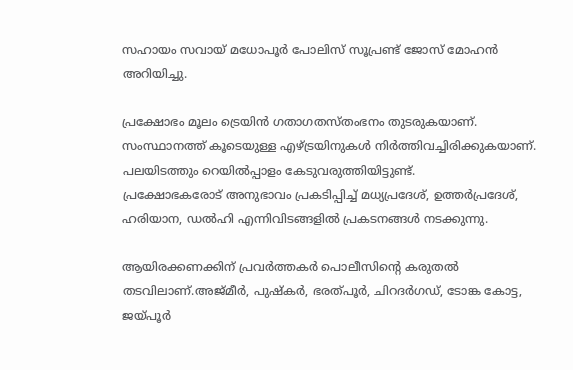സഹായം സവായ് മധോപൂര്‍ പോലിസ് സൂപ്രണ്ട് ജോസ് മോഹന്‍ അറിയിച്ചു.

പ്രക്ഷോഭം മൂലം ട്രെയിന്‍ ഗതാഗതസ്തംഭനം തുടരുകയാണ്. സംസ്ഥാനത്ത് കൂടെയുള്ള എഴ്ട്രയിനുകള്‍ നിര്‍ത്തിവച്ചിരിക്കുകയാണ്. പലയിടത്തും റെയില്‍പ്പാളം കേടുവരുത്തിയിട്ടുണ്ട്.
പ്രക്ഷോഭകരോട് അനുഭാവം പ്രകടിപ്പിച്ച് മധ്യപ്രദേശ്, ഉത്തര്‍പ്രദേശ്, ഹരിയാന, ഡല്‍ഹി എന്നിവിടങ്ങളില്‍ പ്രകടനങ്ങള്‍ നടക്കുന്നു.

ആയിരക്കണക്കിന് പ്രവര്‍ത്തകര്‍ പൊലീസിന്റെ കരുതല്‍ തടവിലാണ്.അജ്മീര്‍, പുഷ്കര്‍, ഭരത്പൂര്‍, ചിറദര്‍ഗഡ്, ടോങ്ക കോട്ട, ജയ്പൂര്‍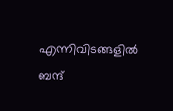എന്നിവിടങ്ങളില്‍ ബന്ദ്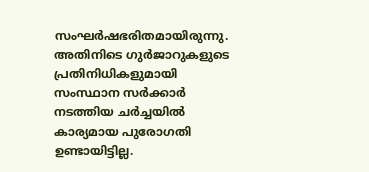സംഘര്‍ഷഭരിതമായിരുന്നു.
അതിനിടെ ഗുര്‍ജാറുകളുടെ പ്രതിനിധികളുമായി സംസ്ഥാന സര്‍ക്കാര്‍ നടത്തിയ ചര്‍ച്ചയില്‍ കാര്യമായ പുരോഗതി ഉണ്ടായിട്ടില്ല.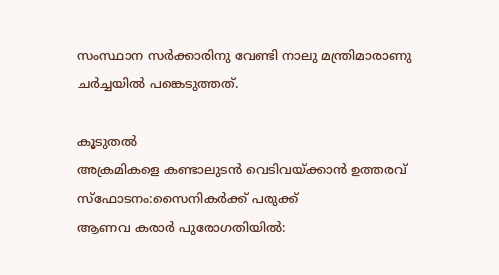സംസ്ഥാന സര്‍ക്കാരിനു വേണ്ടി നാലു മന്ത്രിമാരാണു ചര്‍ച്ചയില്‍ പങ്കെടുത്തത്.

കൂടുതല്‍
അക്രമികളെ കണ്ടാലുടന്‍ വെടിവയ്ക്കാന്‍ ഉത്തരവ്
സ്ഫോടനം:സൈനികര്‍ക്ക് പരുക്ക്
ആണവ കരാര്‍ പുരോഗതിയില്‍: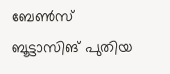ബേണ്‍സ്
ബൂട്ടാസിങ് പുതിയ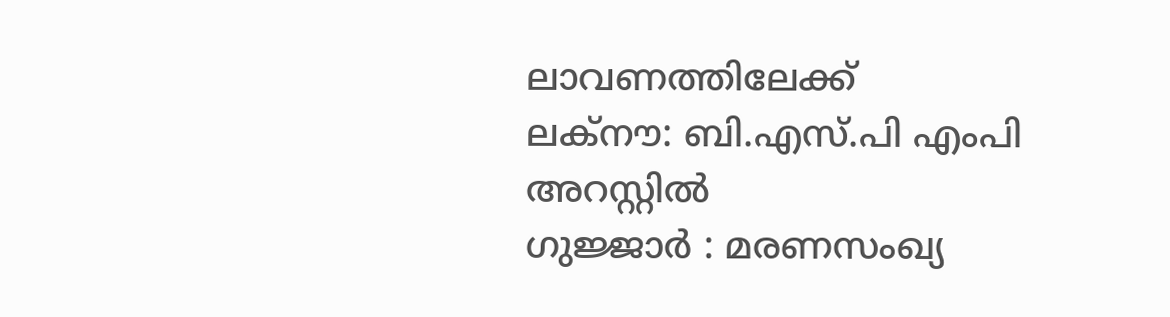ലാവണത്തിലേക്ക്
ലക്നൗ: ബി.എസ്.പി എംപി അറസ്റ്റില്‍
ഗുജ്ജാര്‍ : മരണസംഖ്യ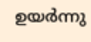ഉയര്‍ന്നു